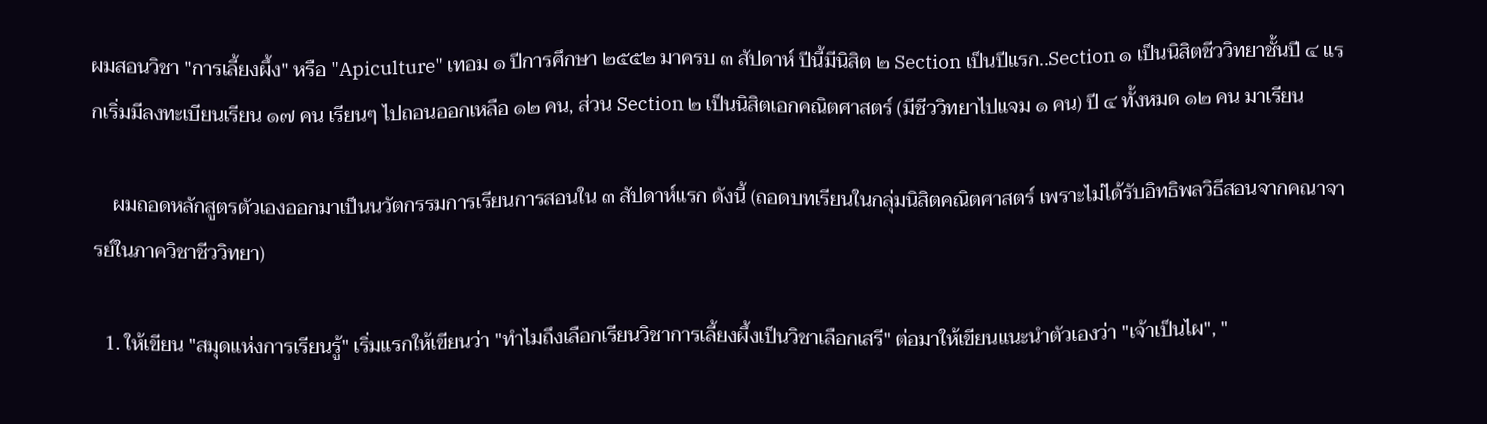ผมสอนวิชา "การเลี้ยงผึ้ง" หรือ "Apiculture" เทอม ๑ ปีการศึกษา ๒๕๕๒ มาครบ ๓ สัปดาห์ ปีนี้มีนิสิต ๒ Section เป็นปีแรก..Section ๑ เป็นนิสิตชีววิทยาชั้นปี ๔ แรกเริ่มมีลงทะเบียนเรียน ๑๗ คน เรียนๆ ไปถอนออกเหลือ ๑๒ คน, ส่วน Section ๒ เป็นนิสิตเอกคณิตศาสตร์ (มีชีววิทยาไปแจม ๑ คน) ปี ๔ ทั้งหมด ๑๒ คน มาเรียน

    ผมถอดหลักสูตรตัวเองออกมาเป็นนวัตกรรมการเรียนการสอนใน ๓ สัปดาห์แรก ดังนี้ (ถอดบทเรียนในกลุ่มนิสิตคณิตศาสตร์ เพราะไม่ได้รับอิทธิพลวิธีสอนจากคณาจารย์ในภาควิชาชีววิทยา)

  1. ให้เขียน "สมุดแห่งการเรียนรู้" เริ่มแรกให้เขียนว่า "ทำไมถึงเลือกเรียนวิชาการเลี้ยงผึ้งเป็นวิชาเลือกเสรี" ต่อมาให้เขียนแนะนำตัวเองว่า "เจ้าเป็นไผ", "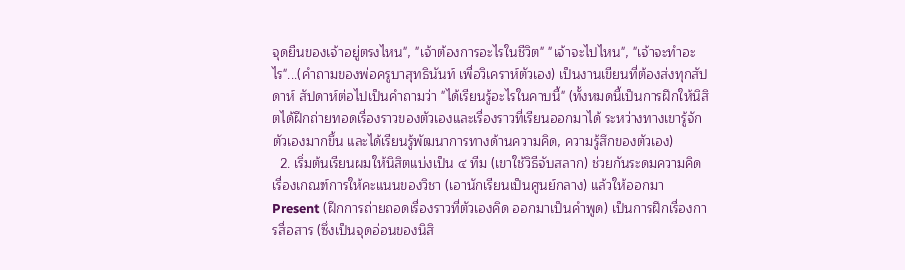จุดยืนของเจ้าอยู่ตรงไหน", "เจ้าต้องการอะไรในชีวิต" "เจ้าจะไปไหน", "เจ้าจะทำอะไร"...(คำถามของพ่อครูบาสุทธินันท์ เพื่อวิเคราห์ตัวเอง) เป็นงานเขียนที่ต้องส่งทุกสัปดาห์ สัปดาห์ต่อไปเป็นคำถามว่า "ได้เรียนรู้อะไรในคาบนี้" (ทั้งหมดนี้เป็นการฝึกให้นิสิตได้ฝึกถ่ายทอดเรื่องราวของตัวเองและเรื่องราวที่เรียนออกมาได้ ระหว่างทางเขารู้จักตัวเองมากขึ้น และได้เรียนรู้พัฒนาการทางด้านความคิด, ความรู้สึกของตัวเอง)
  2. เริ่มต้นเรียนผมให้นิสิตแบ่งเป็น ๔ ทีม (เขาใช้วิธีจับสลาก) ช่วยกันระดมความคิดเรื่องเกณฑ์การให้คะแนนของวิชา (เอานักเรียนเป็นศูนย์กลาง) แล้วให้ออกมา Present (ฝึกการถ่ายถอดเรื่องราวที่ตัวเองคิด ออกมาเป็นคำพูด) เป็นการฝึกเรื่องการสื่อสาร (ซึ่งเป็นจุดอ่อนของนิสิ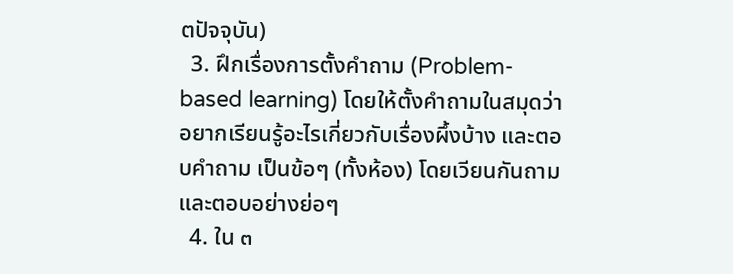ตปัจจุบัน)
  3. ฝึกเรื่องการตั้งคำถาม (Problem-based learning) โดยให้ตั้งคำถามในสมุดว่า อยากเรียนรู้อะไรเกี่ยวกับเรื่องผึ้งบ้าง และตอบคำถาม เป็นข้อๆ (ทั้งห้อง) โดยเวียนกันถาม และตอบอย่างย่อๆ
  4. ใน ๓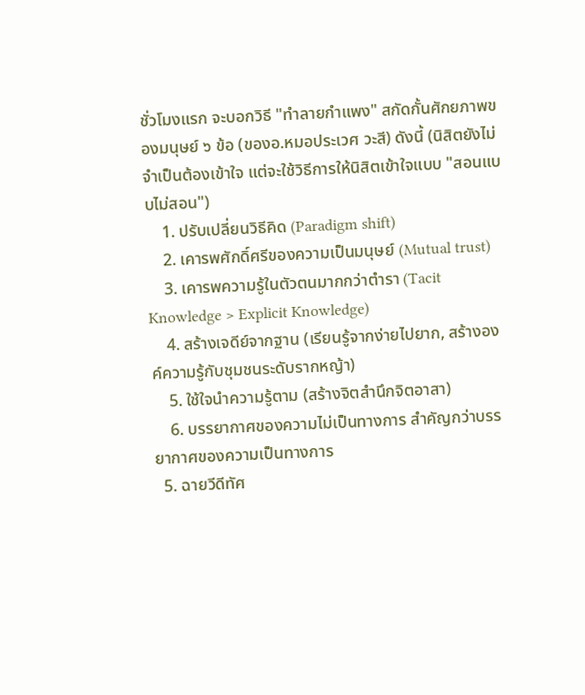ชั่วโมงแรก จะบอกวิธี "ทำลายกำแพง" สกัดกั้นศักยภาพของมนุษย์ ๖ ข้อ (ของอ.หมอประเวศ วะสี) ดังนี้ (นิสิตยังไม่จำเป็นต้องเข้าใจ แต่จะใช้วิธีการให้นิสิตเข้าใจแบบ "สอนแบบไม่สอน")
    1. ปรับเปลี่ยนวิธีคิด (Paradigm shift)
    2. เคารพศักดิ์ศรีของความเป็นมนุษย์ (Mutual trust)
    3. เคารพความรู้ในตัวตนมากกว่าตำรา (Tacit Knowledge > Explicit Knowledge)
    4. สร้างเจดีย์จากฐาน (เรียนรู้จากง่ายไปยาก, สร้างองค์ความรู้กับชุมชนระดับรากหญ้า)
    5. ใช้ใจนำความรู้ตาม (สร้างจิตสำนึกจิตอาสา)
    6. บรรยากาศของความไม่เป็นทางการ สำคัญกว่าบรรยากาศของความเป็นทางการ
  5. ฉายวีดีทัศ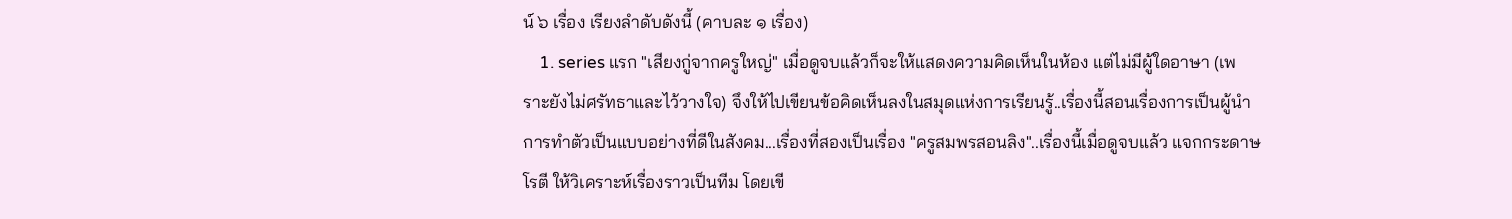น์ ๖ เรื่อง เรียงลำดับดังนี้ (คาบละ ๑ เรื่อง)
    1. series แรก "เสียงกู่จากครูใหญ่" เมื่อดูจบแล้วก็จะให้แสดงความคิดเห็นในห้อง แต่ไม่มีผู้ใดอาษา (เพราะยังไม่ศรัทธาและไว้วางใจ) จึงให้ไปเขียนข้อคิดเห็นลงในสมุดแห่งการเรียนรู้..เรื่องนี้สอนเรื่องการเป็นผู้นำ การทำตัวเป็นแบบอย่างที่ดีในสังคม...เรื่องที่สองเป็นเรื่อง "ครูสมพรสอนลิง"..เรื่องนี้เมื่อดูจบแล้ว แจกกระดาษโรตี ให้วิเคราะห์เรื่องราวเป็นทีม โดยเขี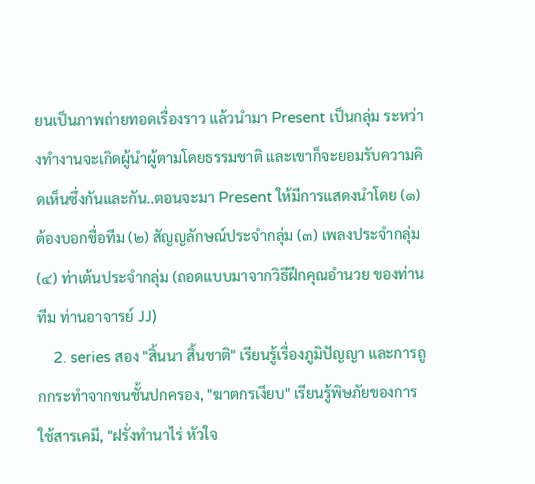ยนเป็นภาพถ่ายทอดเรื่องราว แล้วนำมา Present เป็นกลุ่ม ระหว่างทำงานจะเกิดผู้นำผู้ตามโดยธรรมชาติ และเขาก็จะยอมรับความคิดเห็นซึ่งกันและกัน..ตอนจะมา Present ให้มีการแสดงนำโดย (๑) ต้องบอกชื่อทีม (๒) สัญญลักษณ์ประจำกลุ่ม (๓) เพลงประจำกลุ่ม (๔) ท่าเต้นประจำกลุ่ม (ถอดแบบมาจากวิธีฝึกคุณอำนวย ของท่านทีม ท่านอาจารย์ JJ)
    2. series สอง "สิ้นนา สิ้นชาติ" เรียนรู้เรื่องภูมิปัญญา และการถูกกระทำจากชนชั้นปกครอง, "ฆาตกรเงียบ" เรียนรู้พิษภัยของการใช้สารเคมี, "ฝรั่งทำนาไร่ หัวใจ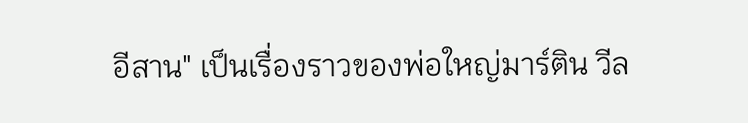อีสาน" เป็นเรื่องราวของพ่อใหญ่มาร์ติน วีล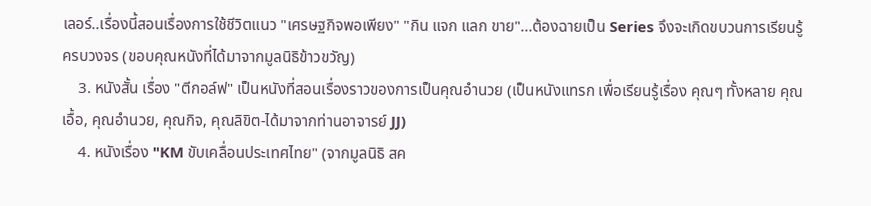เลอร์..เรื่องนี้สอนเรื่องการใช้ชีวิตแนว "เศรษฐกิจพอเพียง" "กิน แจก แลก ขาย"...ต้องฉายเป็น Series จึงจะเกิดขบวนการเรียนรู้ครบวงจร (ขอบคุณหนังที่ได้มาจากมูลนิธิข้าวขวัญ)
    3. หนังสั้น เรื่อง "ตีกอล์ฟ" เป็นหนังที่สอนเรื่องราวของการเป็นคุณอำนวย (เป็นหนังแทรก เพื่อเรียนรู้เรื่อง คุณๆ ทั้งหลาย คุณเอื้อ, คุณอำนวย, คุณกิจ, คุณลิขิต-ได้มาจากท่านอาจารย์ JJ)
    4. หนังเรื่อง "KM ขับเคลื่อนประเทศไทย" (จากมูลนิธิ สค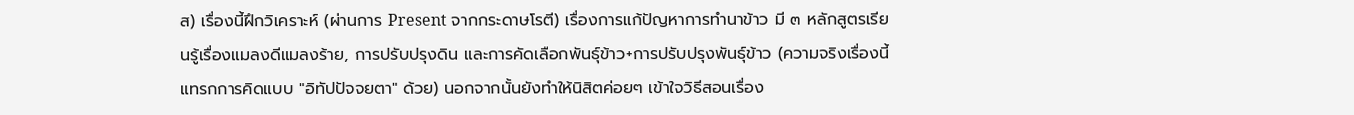ส) เรื่องนี้ฝึกวิเคราะห์ (ผ่านการ Present จากกระดาษโรตี) เรื่องการแก้ปัญหาการทำนาข้าว มี ๓ หลักสูตรเรียนรู้เรื่องแมลงดีแมลงร้าย, การปรับปรุงดิน และการคัดเลือกพันธุ์ข้าว+การปรับปรุงพันธุ์ข้าว (ความจริงเรื่องนี้แทรกการคิดแบบ "อิทัปปัจจยตา" ด้วย) นอกจากนั้นยังทำให้นิสิตค่อยๆ เข้าใจวิธีสอนเรื่อง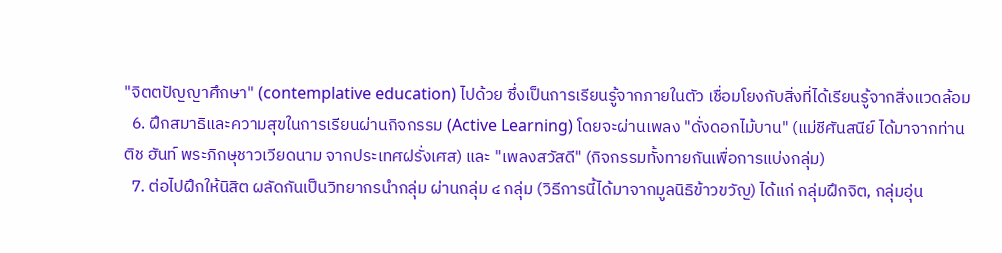"จิตตปัญญาศึกษา" (contemplative education) ไปด้วย ซึ่งเป็นการเรียนรู้จากภายในตัว เชื่อมโยงกับสิ่งที่ได้เรียนรู้จากสิ่งแวดล้อม
  6. ฝึกสมาธิและความสุขในการเรียนผ่านกิจกรรม (Active Learning) โดยจะผ่านเพลง "ดั่งดอกไม้บาน" (แม่ชีศันสนีย์ ได้มาจากท่าน ติช ฮันท์ พระภิกษุชาวเวียดนาม จากประเทศฝรั่งเศส) และ "เพลงสวัสดี" (กิจกรรมทั้งทายกันเพื่อการแบ่งกลุ่ม)
  7. ต่อไปฝึกให้นิสิต ผลัดกันเป็นวิทยากรนำกลุ่ม ผ่านกลุ่ม ๔ กลุ่ม (วิธีการนี้ได้มาจากมูลนิธิข้าวขวัญ) ได้แก่ กลุ่มฝึกจิต, กลุ่มอุ่น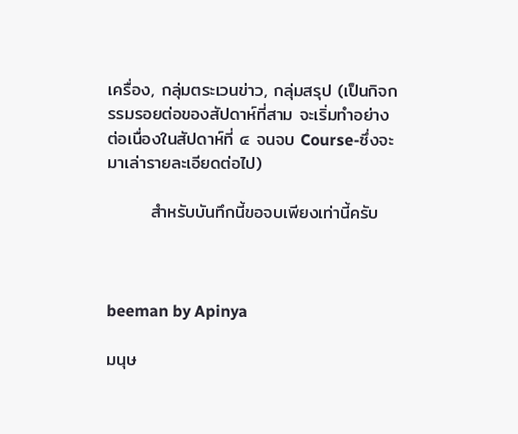เครื่อง, กลุ่มตระเวนข่าว, กลุ่มสรุป (เป็นกิจกรรมรอยต่อของสัปดาห์ที่สาม จะเริ่มทำอย่างต่อเนื่องในสัปดาห์ที่ ๔ จนจบ Course-ซึ่งจะมาเล่ารายละเอียดต่อไป)

       สำหรับบันทึกนี้ขอจบเพียงเท่านี้ครับ



beeman by Apinya

มนุษ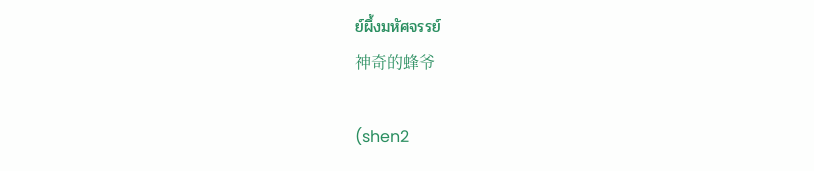ย์ผึ้งมหัศจรรย์
神奇的蜂爷

(shen2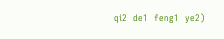qi2  de1  feng1  ye2)